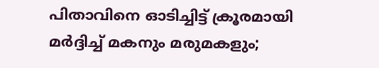പിതാവിനെ ഓടിച്ചിട്ട് ക്രൂരമായി മര്‍ദ്ദിച്ച് മകനും മരുമകളും;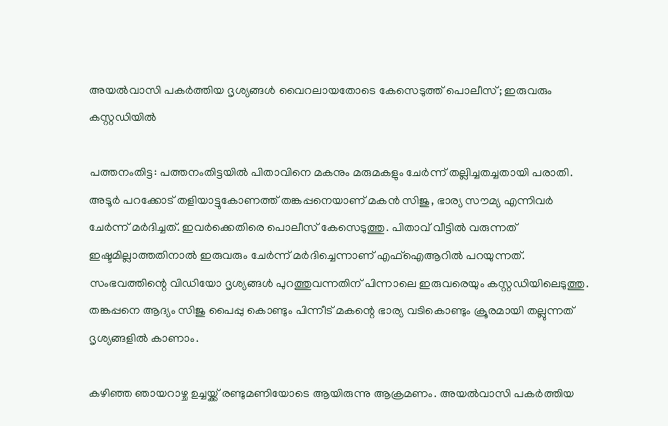അയല്‍വാസി പകര്‍ത്തിയ ദൃശ്യങ്ങള്‍ വൈറലായതോടെ കേസെടുത്ത് പൊലീസ്; ഇരുവരും കസ്റ്റഡിയില്‍

പത്തനംതിട്ട: പത്തനംതിട്ടയില്‍ പിതാവിനെ മകനും മരുമകളും ചേര്‍ന്ന് തല്ലിച്ചതച്ചതായി പരാതി. അടൂര്‍ പറക്കോട് തളിയാട്ടുകോണത്ത് തങ്കപ്പനെയാണ് മകന്‍ സിജു, ഭാര്യ സൗമ്യ എന്നിവര്‍ ചേര്‍ന്ന് മര്‍ദിച്ചത്. ഇവര്‍ക്കെതിരെ പൊലീസ് കേസെടുത്തു. പിതാവ് വീട്ടില്‍ വരുന്നത് ഇഷ്ടമില്ലാത്തതിനാല്‍ ഇരുവരും ചേര്‍ന്ന് മര്‍ദിച്ചെന്നാണ് എഫ്‌ഐആറില്‍ പറയുന്നത്. സംഭവത്തിന്റെ വിഡിയോ ദൃശ്യങ്ങള്‍ പുറത്തുവന്നതിന് പിന്നാലെ ഇരുവരെയും കസ്റ്റഡിയിലെടുത്തു. തങ്കപ്പനെ ആദ്യം സിജു പൈപ്പു കൊണ്ടും പിന്നീട് മകന്റെ ഭാര്യ വടികൊണ്ടും ക്രൂരമായി തല്ലുന്നത് ദൃശ്യങ്ങളില്‍ കാണാം.

കഴിഞ്ഞ ഞായറാഴ്ച ഉച്ചയ്ക്ക് രണ്ടുമണിയോടെ ആയിരുന്നു ആക്രമണം. അയല്‍വാസി പകര്‍ത്തിയ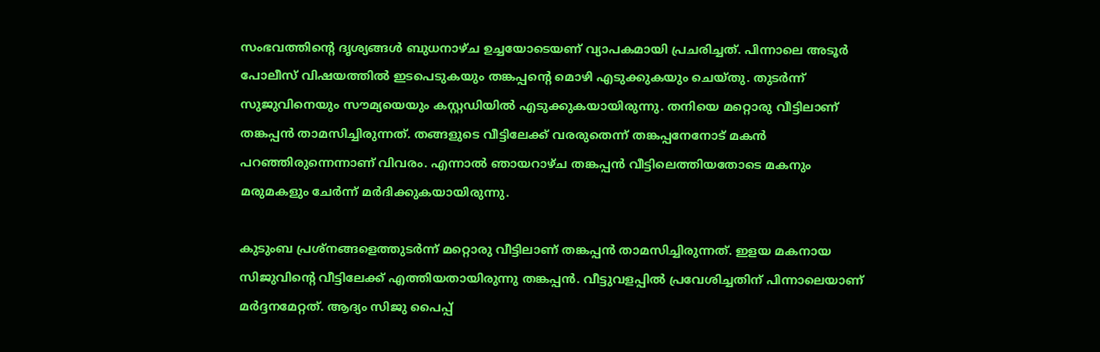സംഭവത്തിന്റെ ദൃശ്യങ്ങള്‍ ബുധനാഴ്ച ഉച്ചയോടെയണ് വ്യാപകമായി പ്രചരിച്ചത്. പിന്നാലെ അടൂര്‍ പോലീസ് വിഷയത്തില്‍ ഇടപെടുകയും തങ്കപ്പന്റെ മൊഴി എടുക്കുകയും ചെയ്തു. തുടര്‍ന്ന് സുജുവിനെയും സൗമ്യയെയും കസ്റ്റഡിയില്‍ എടുക്കുകയായിരുന്നു. തനിയെ മറ്റൊരു വീട്ടിലാണ് തങ്കപ്പന്‍ താമസിച്ചിരുന്നത്. തങ്ങളുടെ വീട്ടിലേക്ക് വരരുതെന്ന് തങ്കപ്പനേനോട് മകന്‍ പറഞ്ഞിരുന്നെന്നാണ് വിവരം. എന്നാല്‍ ഞായറാഴ്ച തങ്കപ്പന്‍ വീട്ടിലെത്തിയതോടെ മകനും മരുമകളും ചേര്‍ന്ന് മര്‍ദിക്കുകയായിരുന്നു.

കുടുംബ പ്രശ്‌നങ്ങളെത്തുടര്‍ന്ന് മറ്റൊരു വീട്ടിലാണ് തങ്കപ്പന്‍ താമസിച്ചിരുന്നത്. ഇളയ മകനായ സിജുവിന്റെ വീട്ടിലേക്ക് എത്തിയതായിരുന്നു തങ്കപ്പന്‍. വീട്ടുവളപ്പില്‍ പ്രവേശിച്ചതിന് പിന്നാലെയാണ് മര്‍ദ്ദനമേറ്റത്. ആദ്യം സിജു പൈപ്പ്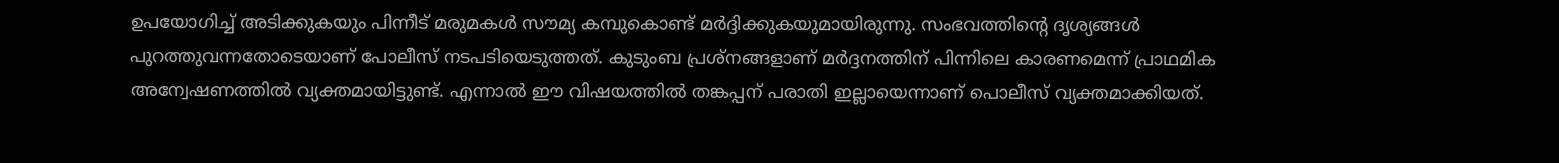ഉപയോഗിച്ച് അടിക്കുകയും പിന്നീട് മരുമകള്‍ സൗമ്യ കമ്പുകൊണ്ട് മര്‍ദ്ദിക്കുകയുമായിരുന്നു. സംഭവത്തിന്റെ ദൃശ്യങ്ങള്‍ പുറത്തുവന്നതോടെയാണ് പോലീസ് നടപടിയെടുത്തത്. കുടുംബ പ്രശ്‌നങ്ങളാണ് മര്‍ദ്ദനത്തിന് പിന്നിലെ കാരണമെന്ന് പ്രാഥമിക അന്വേഷണത്തില്‍ വ്യക്തമായിട്ടുണ്ട്. എന്നാല്‍ ഈ വിഷയത്തില്‍ തങ്കപ്പന് പരാതി ഇല്ലായെന്നാണ് പൊലീസ് വ്യക്തമാക്കിയത്.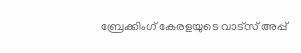ബ്രേക്കിംഗ് കേരളയുടെ വാട്സ് അപ്പ്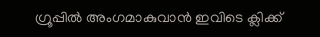ഗ്രൂപ്പിൽ അംഗമാകുവാൻ ഇവിടെ ക്ലിക്ക്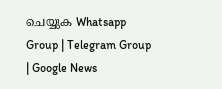ചെയ്യുക Whatsapp Group | Telegram Group | Google News